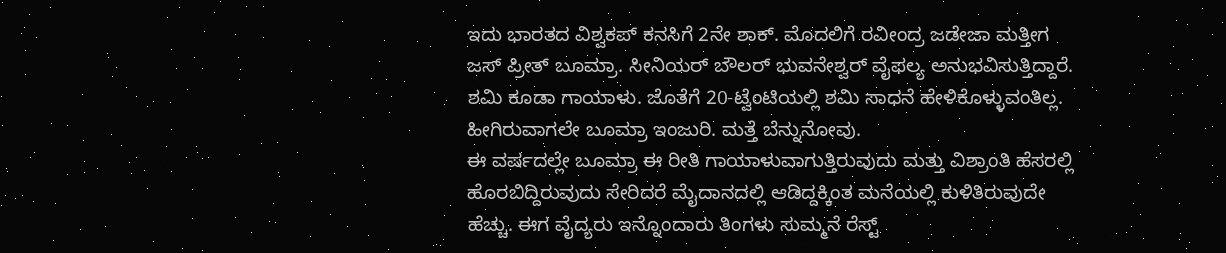ಇದು ಭಾರತದ ವಿಶ್ವಕಪ್ ಕನಸಿಗೆ 2ನೇ ಶಾಕ್. ಮೊದಲಿಗೆ ರವೀಂದ್ರ ಜಡೇಜಾ ಮತ್ತೀಗ ಜಸ್ ಪ್ರೀತ್ ಬೂಮ್ರಾ. ಸೀನಿಯರ್ ಬೌಲರ್ ಭುವನೇಶ್ವರ್ ವೈಫಲ್ಯ ಅನುಭವಿಸುತ್ತಿದ್ದಾರೆ. ಶಮಿ ಕೂಡಾ ಗಾಯಾಳು. ಜೊತೆಗೆ 20-ಟ್ವೆಂಟಿಯಲ್ಲಿ ಶಮಿ ಸಾಧನೆ ಹೇಳಿಕೊಳ್ಳುವಂತಿಲ್ಲ. ಹೀಗಿರುವಾಗಲೇ ಬೂಮ್ರಾ ಇಂಜುರಿ. ಮತ್ತೆ ಬೆನ್ನುನೋವು.
ಈ ವರ್ಷದಲ್ಲೇ ಬೂಮ್ರಾ ಈ ರೀತಿ ಗಾಯಾಳುವಾಗುತ್ತಿರುವುದು ಮತ್ತು ವಿಶ್ರಾಂತಿ ಹೆಸರಲ್ಲಿ ಹೊರಬಿದ್ದಿರುವುದು ಸೇರಿದರೆ ಮೈದಾನದಲ್ಲಿ ಆಡಿದ್ದಕ್ಕಿಂತ ಮನೆಯಲ್ಲಿ ಕುಳಿತಿರುವುದೇ ಹೆಚ್ಚು. ಈಗ ವೈದ್ಯರು ಇನ್ನೊಂದಾರು ತಿಂಗಳು ಸುಮ್ಮನೆ ರೆಸ್ಟ್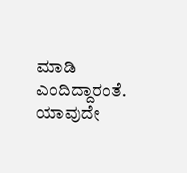ಮಾಡಿ ಎಂದಿದ್ದಾರಂತೆ. ಯಾವುದೇ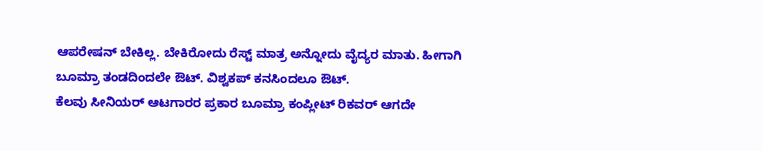ಆಪರೇಷನ್ ಬೇಕಿಲ್ಲ. ಬೇಕಿರೋದು ರೆಸ್ಟ್ ಮಾತ್ರ ಅನ್ನೋದು ವೈದ್ಯರ ಮಾತು. ಹೀಗಾಗಿ ಬೂಮ್ರಾ ತಂಡದಿಂದಲೇ ಔಟ್. ವಿಶ್ವಕಪ್ ಕನಸಿಂದಲೂ ಔಟ್.
ಕೆಲವು ಸೀನಿಯರ್ ಆಟಗಾರರ ಪ್ರಕಾರ ಬೂಮ್ರಾ ಕಂಪ್ಲೀಟ್ ರಿಕವರ್ ಆಗದೇ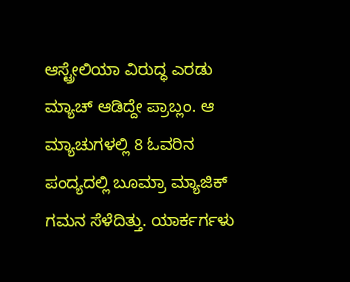ಆಸ್ಟ್ರೇಲಿಯಾ ವಿರುದ್ಧ ಎರಡು ಮ್ಯಾಚ್ ಆಡಿದ್ದೇ ಪ್ರಾಬ್ಲಂ. ಆ ಮ್ಯಾಚುಗಳಲ್ಲಿ 8 ಓವರಿನ ಪಂದ್ಯದಲ್ಲಿ ಬೂಮ್ರಾ ಮ್ಯಾಜಿಕ್ ಗಮನ ಸೆಳೆದಿತ್ತು. ಯಾರ್ಕರ್ಗಳು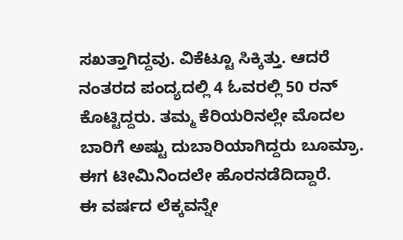ಸಖತ್ತಾಗಿದ್ದವು. ವಿಕೆಟ್ಟೂ ಸಿಕ್ಕಿತ್ತು. ಆದರೆ ನಂತರದ ಪಂದ್ಯದಲ್ಲಿ 4 ಓವರಲ್ಲಿ 50 ರನ್ ಕೊಟ್ಟಿದ್ದರು. ತಮ್ಮ ಕೆರಿಯರಿನಲ್ಲೇ ಮೊದಲ ಬಾರಿಗೆ ಅಷ್ಟು ದುಬಾರಿಯಾಗಿದ್ದರು ಬೂಮ್ರಾ. ಈಗ ಟೀಮಿನಿಂದಲೇ ಹೊರನಡೆದಿದ್ದಾರೆ.
ಈ ವರ್ಷದ ಲೆಕ್ಕವನ್ನೇ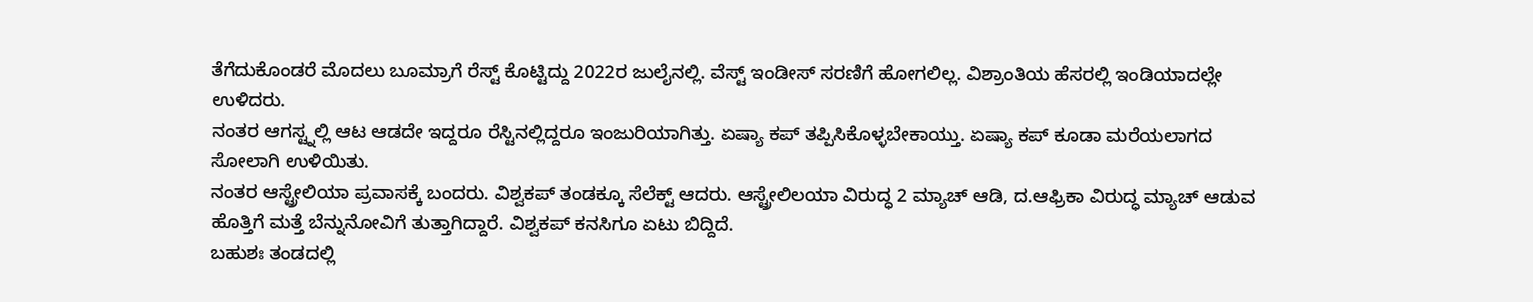ತೆಗೆದುಕೊಂಡರೆ ಮೊದಲು ಬೂಮ್ರಾಗೆ ರೆಸ್ಟ್ ಕೊಟ್ಟಿದ್ದು 2022ರ ಜುಲೈನಲ್ಲಿ. ವೆಸ್ಟ್ ಇಂಡೀಸ್ ಸರಣಿಗೆ ಹೋಗಲಿಲ್ಲ. ವಿಶ್ರಾಂತಿಯ ಹೆಸರಲ್ಲಿ ಇಂಡಿಯಾದಲ್ಲೇ ಉಳಿದರು.
ನಂತರ ಆಗಸ್ಟ್ನಲ್ಲಿ ಆಟ ಆಡದೇ ಇದ್ದರೂ ರೆಸ್ಟಿನಲ್ಲಿದ್ದರೂ ಇಂಜುರಿಯಾಗಿತ್ತು. ಏಷ್ಯಾ ಕಪ್ ತಪ್ಪಿಸಿಕೊಳ್ಳಬೇಕಾಯ್ತು. ಏಷ್ಯಾ ಕಪ್ ಕೂಡಾ ಮರೆಯಲಾಗದ ಸೋಲಾಗಿ ಉಳಿಯಿತು.
ನಂತರ ಆಸ್ಟ್ರೇಲಿಯಾ ಪ್ರವಾಸಕ್ಕೆ ಬಂದರು. ವಿಶ್ವಕಪ್ ತಂಡಕ್ಕೂ ಸೆಲೆಕ್ಟ್ ಆದರು. ಆಸ್ಟ್ರೇಲಿಲಯಾ ವಿರುದ್ಧ 2 ಮ್ಯಾಚ್ ಆಡಿ, ದ.ಆಫ್ರಿಕಾ ವಿರುದ್ಧ ಮ್ಯಾಚ್ ಆಡುವ ಹೊತ್ತಿಗೆ ಮತ್ತೆ ಬೆನ್ನುನೋವಿಗೆ ತುತ್ತಾಗಿದ್ದಾರೆ. ವಿಶ್ವಕಪ್ ಕನಸಿಗೂ ಏಟು ಬಿದ್ದಿದೆ.
ಬಹುಶಃ ತಂಡದಲ್ಲಿ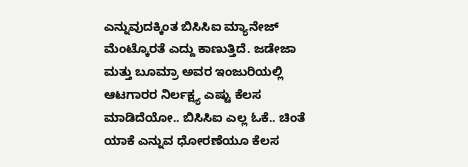ಎನ್ನುವುದಕ್ಕಿಂತ ಬಿಸಿಸಿಐ ಮ್ಯಾನೇಜ್ ಮೆಂಟ್ಕೊರತೆ ಎದ್ದು ಕಾಣುತ್ತಿದೆ. ಜಡೇಜಾ ಮತ್ತು ಬೂಮ್ರಾ ಅವರ ಇಂಜುರಿಯಲ್ಲಿ ಆಟಗಾರರ ನಿರ್ಲಕ್ಷ್ಯ ಎಷ್ಟು ಕೆಲಸ ಮಾಡಿದೆಯೋ.. ಬಿಸಿಸಿಐ ಎಲ್ಲ ಓಕೆ.. ಚಿಂತೆ ಯಾಕೆ ಎನ್ನುವ ಧೋರಣೆಯೂ ಕೆಲಸ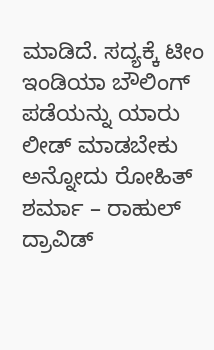ಮಾಡಿದೆ. ಸದ್ಯಕ್ಕೆ ಟೀಂ ಇಂಡಿಯಾ ಬೌಲಿಂಗ್ ಪಡೆಯನ್ನು ಯಾರು ಲೀಡ್ ಮಾಡಬೇಕು ಅನ್ನೋದು ರೋಹಿತ್ ಶರ್ಮಾ – ರಾಹುಲ್ ದ್ರಾವಿಡ್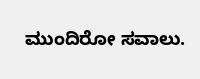ಮುಂದಿರೋ ಸವಾಲು.